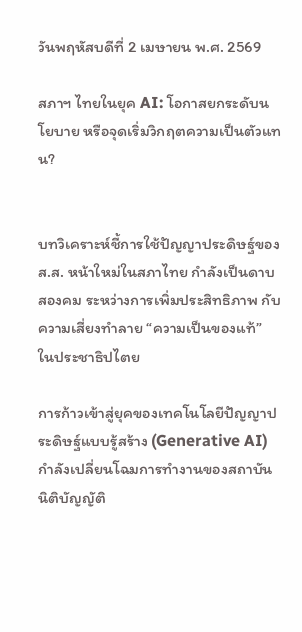วันพฤหัสบดีที่ 2 เมษายน พ.ศ. 2569

สภาฯ ไทยในยุค AI: โอกาสยกระดับนโยบาย หรือจุดเริ่มวิกฤตความเป็นตัวแทน?


บทวิเคราะห์ชี้การใช้ปัญญาประดิษฐ์ของ ส.ส. หน้าใหม่ในสภาไทย กำลังเป็นดาบสองคม ระหว่างการเพิ่มประสิทธิภาพ กับความเสี่ยงทำลาย “ความเป็นของแท้” ในประชาธิปไตย

การก้าวเข้าสู่ยุคของเทคโนโลยีปัญญาประดิษฐ์แบบรู้สร้าง (Generative AI) กำลังเปลี่ยนโฉมการทำงานของสถาบันนิติบัญญัติ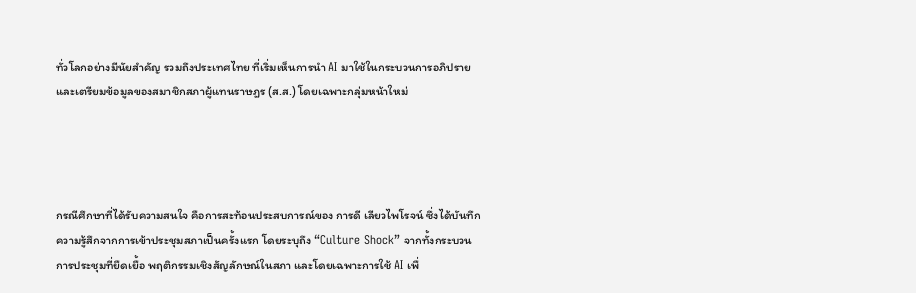ทั่วโลกอย่างมีนัยสำคัญ รวมถึงประเทศไทย ที่เริ่มเห็นการนำ AI มาใช้ในกระบวนการอภิปรายและเตรียมข้อมูลของสมาชิกสภาผู้แทนราษฎร (ส.ส.) โดยเฉพาะกลุ่มหน้าใหม่




กรณีศึกษาที่ได้รับความสนใจ คือการสะท้อนประสบการณ์ของ การดี เลียวไพโรจน์ ซึ่งได้บันทึกความรู้สึกจากการเข้าประชุมสภาเป็นครั้งแรก โดยระบุถึง “Culture Shock” จากทั้งกระบวนการประชุมที่ยืดเยื้อ พฤติกรรมเชิงสัญลักษณ์ในสภา และโดยเฉพาะการใช้ AI เพื่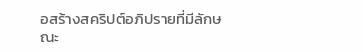อสร้างสคริปต์อภิปรายที่มีลักษณะ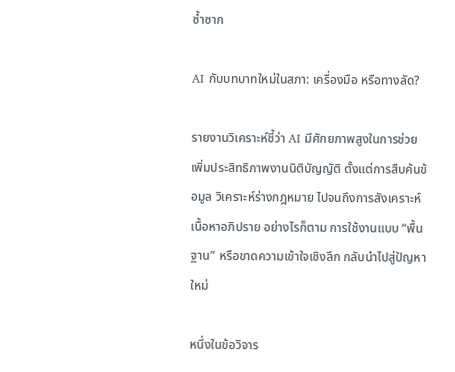ซ้ำซาก

AI กับบทบาทใหม่ในสภา: เครื่องมือ หรือทางลัด?

รายงานวิเคราะห์ชี้ว่า AI มีศักยภาพสูงในการช่วยเพิ่มประสิทธิภาพงานนิติบัญญัติ ตั้งแต่การสืบค้นข้อมูล วิเคราะห์ร่างกฎหมาย ไปจนถึงการสังเคราะห์เนื้อหาอภิปราย อย่างไรก็ตาม การใช้งานแบบ “พื้นฐาน” หรือขาดความเข้าใจเชิงลึก กลับนำไปสู่ปัญหาใหม่

หนึ่งในข้อวิจาร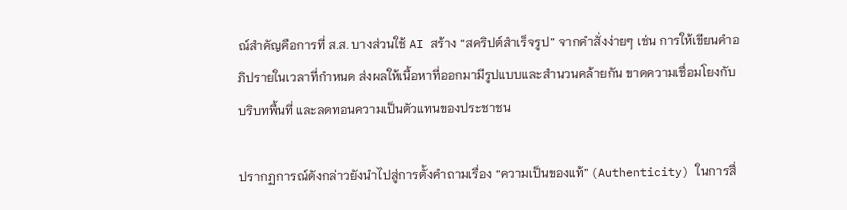ณ์สำคัญคือการที่ ส.ส. บางส่วนใช้ AI สร้าง “สคริปต์สำเร็จรูป” จากคำสั่งง่ายๆ เช่น การให้เขียนคำอภิปรายในเวลาที่กำหนด ส่งผลให้เนื้อหาที่ออกมามีรูปแบบและสำนวนคล้ายกัน ขาดความเชื่อมโยงกับบริบทพื้นที่ และลดทอนความเป็นตัวแทนของประชาชน

ปรากฏการณ์ดังกล่าวยังนำไปสู่การตั้งคำถามเรื่อง “ความเป็นของแท้” (Authenticity) ในการสื่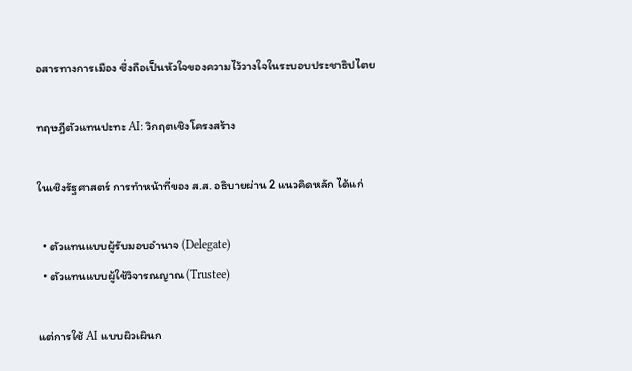อสารทางการเมือง ซึ่งถือเป็นหัวใจของความไว้วางใจในระบอบประชาธิปไตย

ทฤษฎีตัวแทนปะทะ AI: วิกฤตเชิงโครงสร้าง

ในเชิงรัฐศาสตร์ การทำหน้าที่ของ ส.ส. อธิบายผ่าน 2 แนวคิดหลัก ได้แก่

  • ตัวแทนแบบผู้รับมอบอำนาจ (Delegate)
  • ตัวแทนแบบผู้ใช้วิจารณญาณ (Trustee)

แต่การใช้ AI แบบผิวเผินก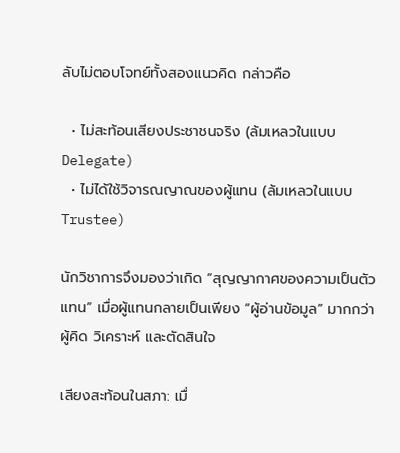ลับไม่ตอบโจทย์ทั้งสองแนวคิด กล่าวคือ

  • ไม่สะท้อนเสียงประชาชนจริง (ล้มเหลวในแบบ Delegate)
  • ไม่ได้ใช้วิจารณญาณของผู้แทน (ล้มเหลวในแบบ Trustee)

นักวิชาการจึงมองว่าเกิด “สุญญากาศของความเป็นตัวแทน” เมื่อผู้แทนกลายเป็นเพียง “ผู้อ่านข้อมูล” มากกว่าผู้คิด วิเคราะห์ และตัดสินใจ

เสียงสะท้อนในสภา: เมื่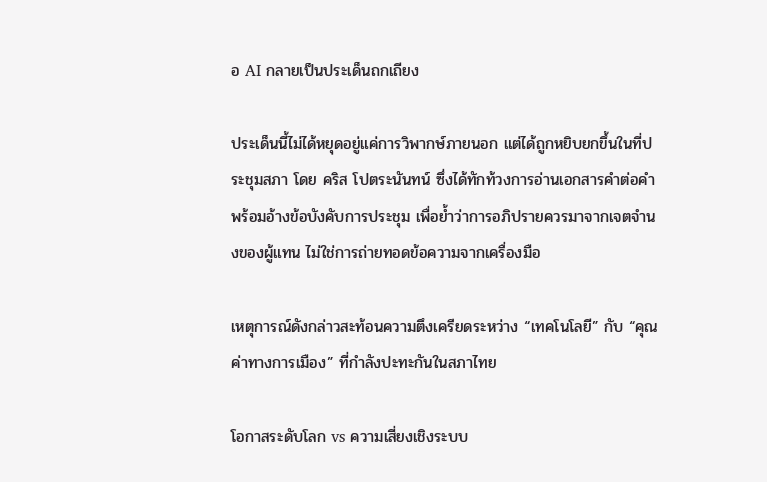อ AI กลายเป็นประเด็นถกเถียง

ประเด็นนี้ไม่ได้หยุดอยู่แค่การวิพากษ์ภายนอก แต่ได้ถูกหยิบยกขึ้นในที่ประชุมสภา โดย คริส โปตระนันทน์ ซึ่งได้ทักท้วงการอ่านเอกสารคำต่อคำ พร้อมอ้างข้อบังคับการประชุม เพื่อย้ำว่าการอภิปรายควรมาจากเจตจำนงของผู้แทน ไม่ใช่การถ่ายทอดข้อความจากเครื่องมือ

เหตุการณ์ดังกล่าวสะท้อนความตึงเครียดระหว่าง “เทคโนโลยี” กับ “คุณค่าทางการเมือง” ที่กำลังปะทะกันในสภาไทย

โอกาสระดับโลก vs ความเสี่ยงเชิงระบบ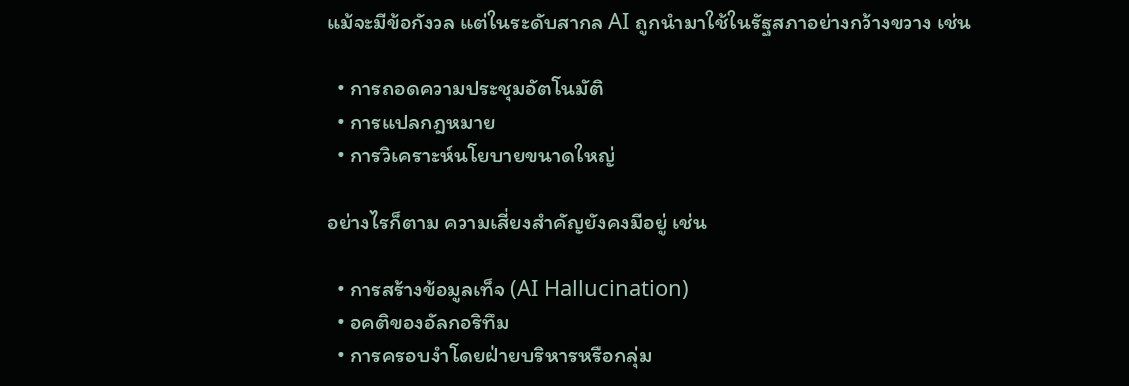แม้จะมีข้อกังวล แต่ในระดับสากล AI ถูกนำมาใช้ในรัฐสภาอย่างกว้างขวาง เช่น

  • การถอดความประชุมอัตโนมัติ
  • การแปลกฎหมาย
  • การวิเคราะห์นโยบายขนาดใหญ่

อย่างไรก็ตาม ความเสี่ยงสำคัญยังคงมีอยู่ เช่น

  • การสร้างข้อมูลเท็จ (AI Hallucination)
  • อคติของอัลกอริทึม
  • การครอบงำโดยฝ่ายบริหารหรือกลุ่ม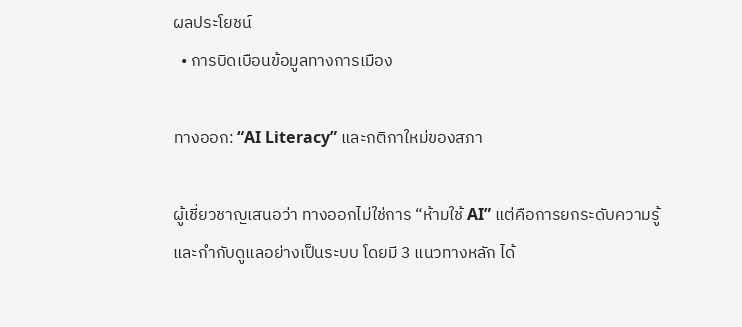ผลประโยชน์
  • การบิดเบือนข้อมูลทางการเมือง

ทางออก: “AI Literacy” และกติกาใหม่ของสภา

ผู้เชี่ยวชาญเสนอว่า ทางออกไม่ใช่การ “ห้ามใช้ AI” แต่คือการยกระดับความรู้และกำกับดูแลอย่างเป็นระบบ โดยมี 3 แนวทางหลัก ได้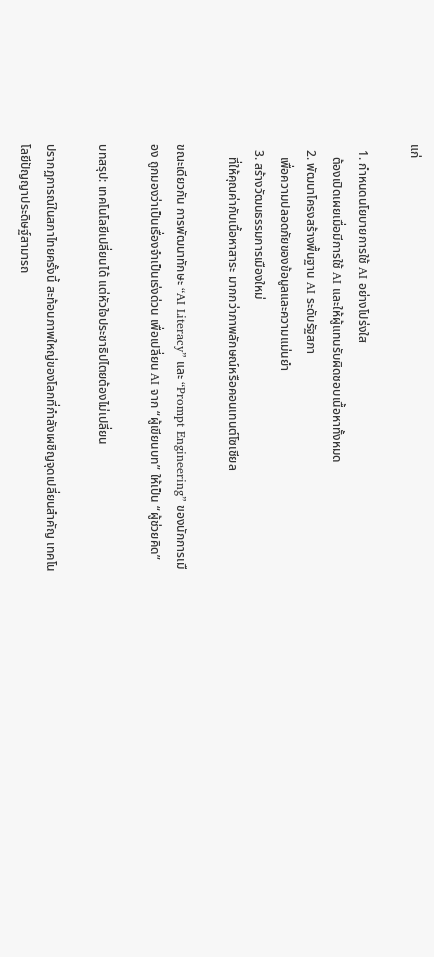แก่

  1. กำหนดนโยบายการใช้ AI อย่างโปร่งใส
    ต้องเปิดเผยเมื่อมีการใช้ AI และให้ผู้แทนรับผิดชอบเนื้อหาทั้งหมด
  2. พัฒนาโครงสร้างพื้นฐาน AI ระดับรัฐสภา
    เพื่อความปลอดภัยของข้อมูลและความแม่นยำ
  3. สร้างวัฒนธรรมการเมืองใหม่
    ที่ให้คุณค่ากับเนื้อหาสาระ มากกว่าภาพลักษณ์หรือคอนเทนต์โซเชียล

ขณะเดียวกัน การพัฒนาทักษะ “AI Literacy” และ “Prompt Engineering” ของนักการเมือง ถูกมองว่าเป็นเรื่องจำเป็นเร่งด่วน เพื่อเปลี่ยน AI จาก “ผู้เขียนบท” ให้เป็น “ผู้ช่วยคิด”

บทสรุป: เทคโนโลยีเปลี่ยนได้ แต่หัวใจประชาธิปไตยต้องไม่เปลี่ยน

ปรากฏการณ์ในสภาไทยครั้งนี้ สะท้อนภาพใหญ่ของโลกที่กำลังเผชิญจุดเปลี่ยนสำคัญ เทคโนโลยีปัญญาประดิษฐ์สามารถ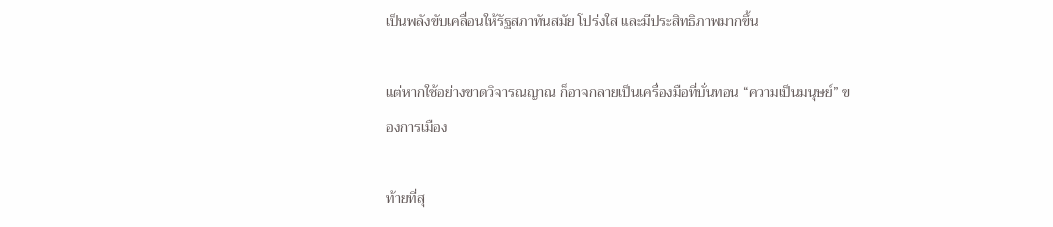เป็นพลังขับเคลื่อนให้รัฐสภาทันสมัย โปร่งใส และมีประสิทธิภาพมากขึ้น

แต่หากใช้อย่างขาดวิจารณญาณ ก็อาจกลายเป็นเครื่องมือที่บั่นทอน “ความเป็นมนุษย์” ของการเมือง

ท้ายที่สุ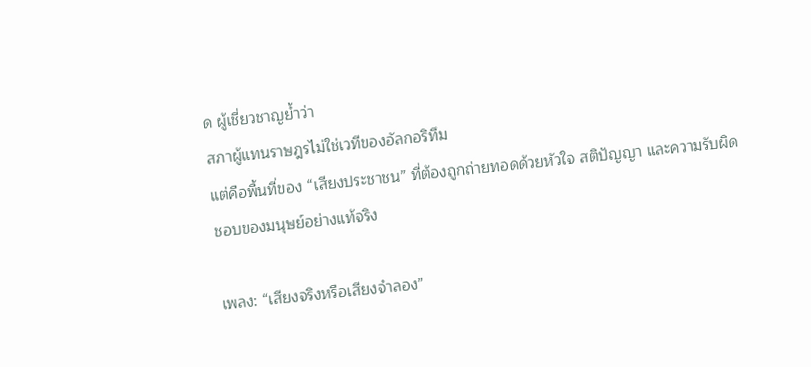ด ผู้เชี่ยวชาญย้ำว่า
สภาผู้แทนราษฎรไม่ใช่เวทีของอัลกอริทึม
แต่คือพื้นที่ของ “เสียงประชาชน” ที่ต้องถูกถ่ายทอดด้วยหัวใจ สติปัญญา และความรับผิดชอบของมนุษย์อย่างแท้จริง

เพลง: “เสียงจริงหรือเสียงจำลอง”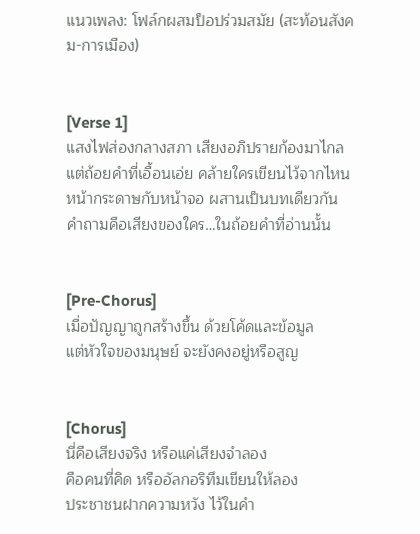แนวเพลง: โฟล์กผสมป็อปร่วมสมัย (สะท้อนสังคม-การเมือง)


[Verse 1]
แสงไฟส่องกลางสภา เสียงอภิปรายก้องมาไกล
แต่ถ้อยคำที่เอื้อนเอ่ย คล้ายใครเขียนไว้จากไหน
หน้ากระดาษกับหน้าจอ ผสานเป็นบทเดียวกัน
คำถามคือเสียงของใคร…ในถ้อยคำที่อ่านนั้น


[Pre-Chorus]
เมื่อปัญญาถูกสร้างขึ้น ด้วยโค้ดและข้อมูล
แต่หัวใจของมนุษย์ จะยังคงอยู่หรือสูญ


[Chorus]
นี่คือเสียงจริง หรือแค่เสียงจำลอง
คือคนที่คิด หรืออัลกอริทึมเขียนให้ลอง
ประชาชนฝากความหวัง ไว้ในคำ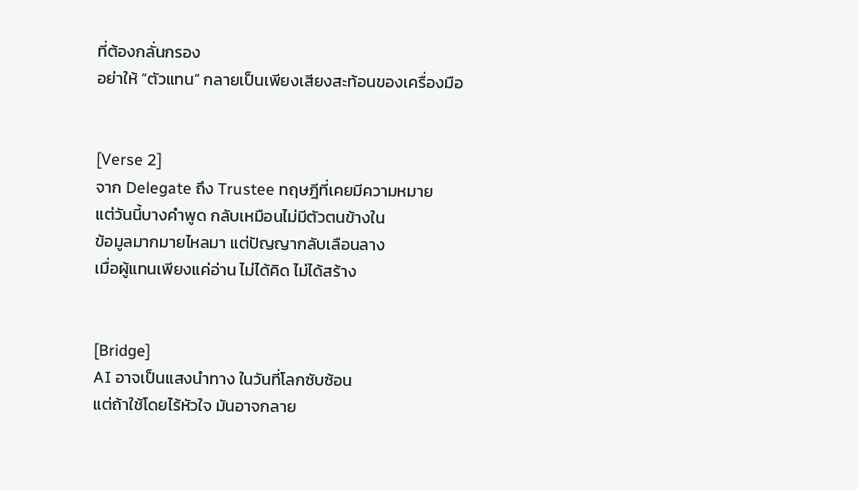ที่ต้องกลั่นกรอง
อย่าให้ “ตัวแทน” กลายเป็นเพียงเสียงสะท้อนของเครื่องมือ


[Verse 2]
จาก Delegate ถึง Trustee ทฤษฎีที่เคยมีความหมาย
แต่วันนี้บางคำพูด กลับเหมือนไม่มีตัวตนข้างใน
ข้อมูลมากมายไหลมา แต่ปัญญากลับเลือนลาง
เมื่อผู้แทนเพียงแค่อ่าน ไม่ได้คิด ไม่ได้สร้าง


[Bridge]
AI อาจเป็นแสงนำทาง ในวันที่โลกซับซ้อน
แต่ถ้าใช้โดยไร้หัวใจ มันอาจกลาย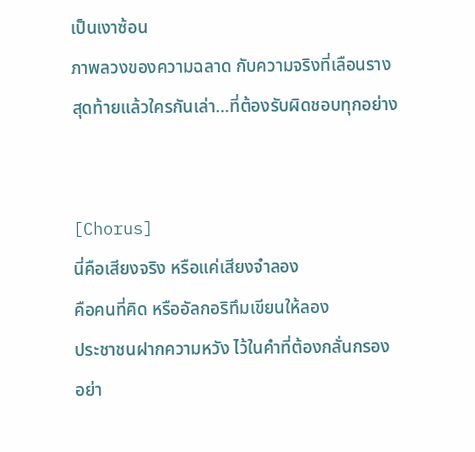เป็นเงาซ้อน
ภาพลวงของความฉลาด กับความจริงที่เลือนราง
สุดท้ายแล้วใครกันเล่า…ที่ต้องรับผิดชอบทุกอย่าง


[Chorus]
นี่คือเสียงจริง หรือแค่เสียงจำลอง
คือคนที่คิด หรืออัลกอริทึมเขียนให้ลอง
ประชาชนฝากความหวัง ไว้ในคำที่ต้องกลั่นกรอง
อย่า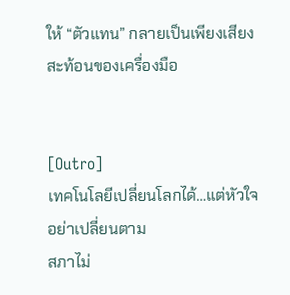ให้ “ตัวแทน” กลายเป็นเพียงเสียงสะท้อนของเครื่องมือ


[Outro]
เทคโนโลยีเปลี่ยนโลกได้…แต่หัวใจอย่าเปลี่ยนตาม
สภาไม่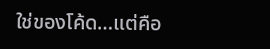ใช่ของโค้ด…แต่คือ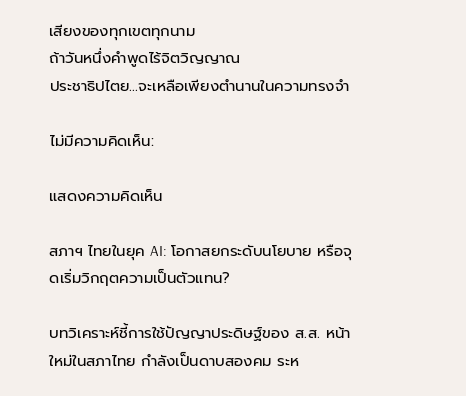เสียงของทุกเขตทุกนาม
ถ้าวันหนึ่งคำพูดไร้จิตวิญญาณ
ประชาธิปไตย…จะเหลือเพียงตำนานในความทรงจำ

ไม่มีความคิดเห็น:

แสดงความคิดเห็น

สภาฯ ไทยในยุค AI: โอกาสยกระดับนโยบาย หรือจุดเริ่มวิกฤตความเป็นตัวแทน?

บทวิเคราะห์ชี้การใช้ปัญญาประดิษฐ์ของ ส.ส. หน้าใหม่ในสภาไทย กำลังเป็นดาบสองคม ระห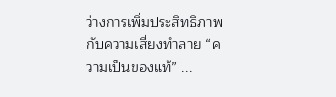ว่างการเพิ่มประสิทธิภาพ กับความเสี่ยงทำลาย “ความเป็นของแท้” ...